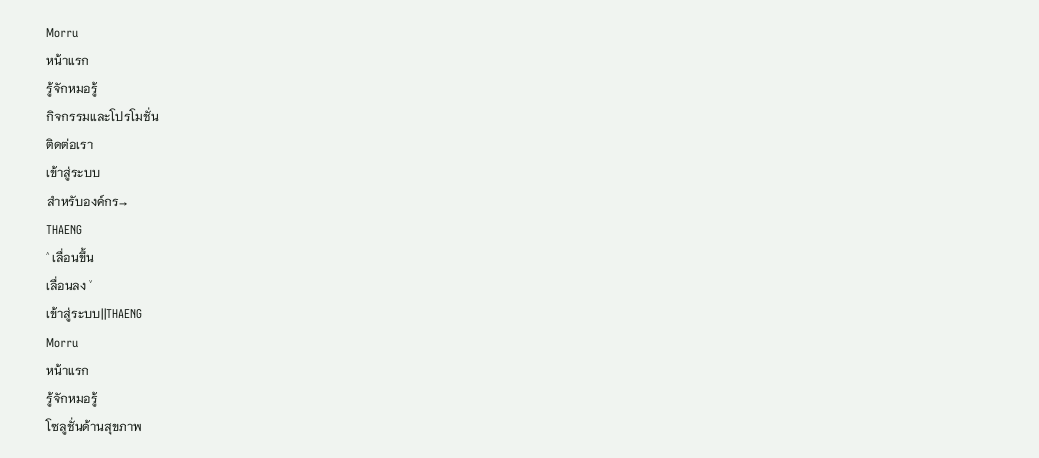Morru
หน้าแรก
รู้จักหมอรู้
กิจกรรมและโปรโมชั่น
ติดต่อเรา
เข้าสู่ระบบ
สำหรับองค์กร→
THAENG
˄ เลื่อนขึ้น
เลื่อนลง ˅
เข้าสู่ระบบ||THAENG
Morru
หน้าแรก
รู้จักหมอรู้
โซลูชั่นด้านสุขภาพ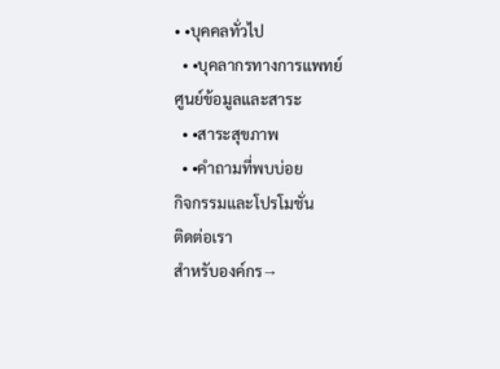• •บุคคลทั่วไป
  • •บุคลากรทางการแพทย์
ศูนย์ข้อมูลและสาระ
  • •สาระสุขภาพ
  • •คำถามที่พบบ่อย
กิจกรรมและโปรโมชั่น
ติดต่อเรา
สำหรับองค์กร→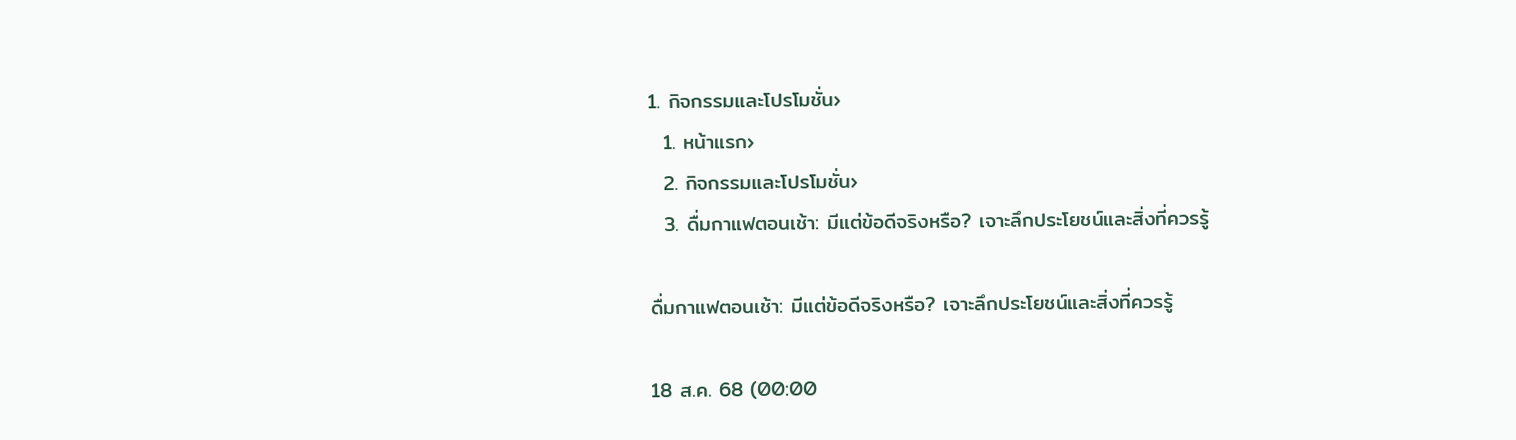1. กิจกรรมและโปรโมชั่น›
  1. หน้าแรก›
  2. กิจกรรมและโปรโมชั่น›
  3. ดื่มกาแฟตอนเช้า: มีแต่ข้อดีจริงหรือ? เจาะลึกประโยชน์และสิ่งที่ควรรู้

ดื่มกาแฟตอนเช้า: มีแต่ข้อดีจริงหรือ? เจาะลึกประโยชน์และสิ่งที่ควรรู้

18 ส.ค. 68 (00:00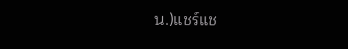น.)แชร์แช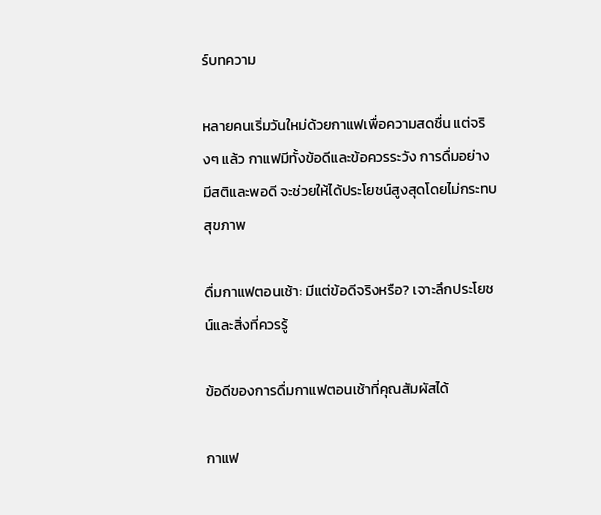ร์บทความ

หลายคนเริ่มวันใหม่ด้วยกาแฟเพื่อความสดชื่น แต่จริงๆ แล้ว กาแฟมีทั้งข้อดีและข้อควรระวัง การดื่มอย่างมีสติและพอดี จะช่วยให้ได้ประโยชน์สูงสุดโดยไม่กระทบสุขภาพ

ดื่มกาแฟตอนเช้า: มีแต่ข้อดีจริงหรือ? เจาะลึกประโยชน์และสิ่งที่ควรรู้

ข้อดีของการดื่มกาแฟตอนเช้าที่คุณสัมผัสได้

กาแฟ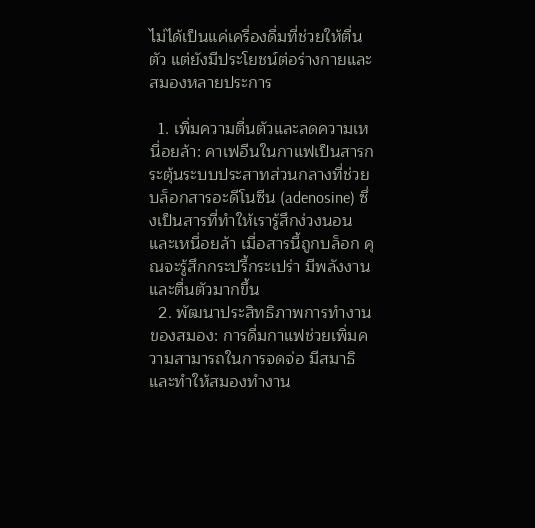ไม่ได้เป็นแค่เครื่องดื่มที่ช่วยให้ตื่นตัว แต่ยังมีประโยชน์ต่อร่างกายและสมองหลายประการ

  1. เพิ่มความตื่นตัวและลดความเหนื่อยล้า: คาเฟอีนในกาแฟเป็นสารกระตุ้นระบบประสาทส่วนกลางที่ช่วยบล็อกสารอะดีโนซีน (adenosine) ซึ่งเป็นสารที่ทำให้เรารู้สึกง่วงนอนและเหนื่อยล้า เมื่อสารนี้ถูกบล็อก คุณจะรู้สึกกระปรี้กระเปร่า มีพลังงาน และตื่นตัวมากขึ้น
  2. พัฒนาประสิทธิภาพการทำงานของสมอง: การดื่มกาแฟช่วยเพิ่มความสามารถในการจดจ่อ มีสมาธิ และทำให้สมองทำงาน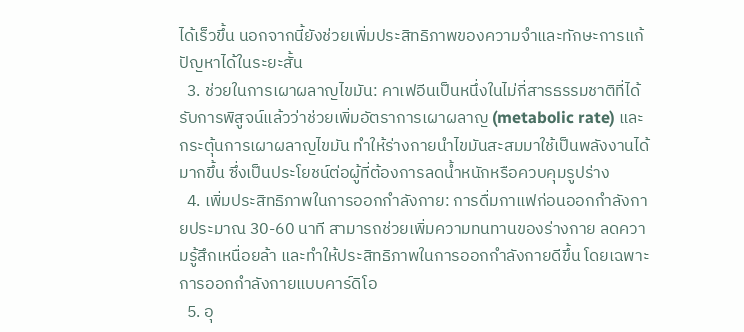ได้เร็วขึ้น นอกจากนี้ยังช่วยเพิ่มประสิทธิภาพของความจำและทักษะการแก้ปัญหาได้ในระยะสั้น
  3. ช่วยในการเผาผลาญไขมัน: คาเฟอีนเป็นหนึ่งในไม่กี่สารธรรมชาติที่ได้รับการพิสูจน์แล้วว่าช่วยเพิ่มอัตราการเผาผลาญ (metabolic rate) และกระตุ้นการเผาผลาญไขมัน ทำให้ร่างกายนำไขมันสะสมมาใช้เป็นพลังงานได้มากขึ้น ซึ่งเป็นประโยชน์ต่อผู้ที่ต้องการลดน้ำหนักหรือควบคุมรูปร่าง
  4. เพิ่มประสิทธิภาพในการออกกำลังกาย: การดื่มกาแฟก่อนออกกำลังกายประมาณ 30-60 นาที สามารถช่วยเพิ่มความทนทานของร่างกาย ลดความรู้สึกเหนื่อยล้า และทำให้ประสิทธิภาพในการออกกำลังกายดีขึ้น โดยเฉพาะการออกกำลังกายแบบคาร์ดิโอ
  5. อุ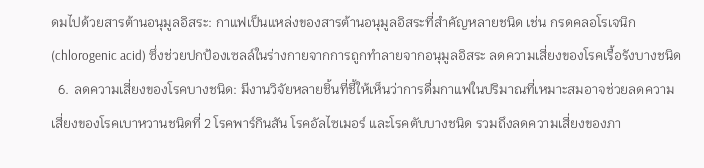ดมไปด้วยสารต้านอนุมูลอิสระ: กาแฟเป็นแหล่งของสารต้านอนุมูลอิสระที่สำคัญหลายชนิด เช่น กรดคลอโรเจนิก (chlorogenic acid) ซึ่งช่วยปกป้องเซลล์ในร่างกายจากการถูกทำลายจากอนุมูลอิสระ ลดความเสี่ยงของโรคเรื้อรังบางชนิด
  6. ลดความเสี่ยงของโรคบางชนิด: มีงานวิจัยหลายชิ้นที่ชี้ให้เห็นว่าการดื่มกาแฟในปริมาณที่เหมาะสมอาจช่วยลดความเสี่ยงของโรคเบาหวานชนิดที่ 2 โรคพาร์กินสัน โรคอัลไซเมอร์ และโรคตับบางชนิด รวมถึงลดความเสี่ยงของภา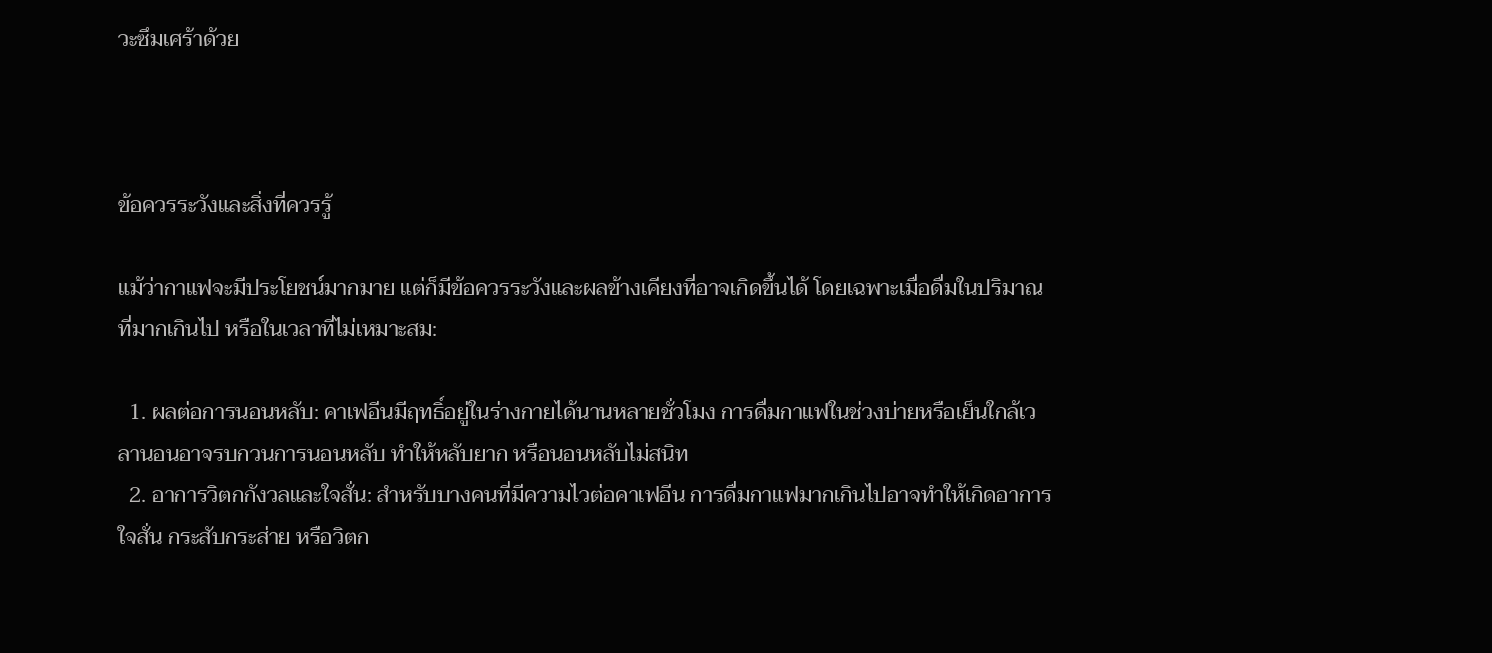วะซึมเศร้าด้วย



ข้อควรระวังและสิ่งที่ควรรู้

แม้ว่ากาแฟจะมีประโยชน์มากมาย แต่ก็มีข้อควรระวังและผลข้างเคียงที่อาจเกิดขึ้นได้ โดยเฉพาะเมื่อดื่มในปริมาณที่มากเกินไป หรือในเวลาที่ไม่เหมาะสม:

  1. ผลต่อการนอนหลับ: คาเฟอีนมีฤทธิ์อยู่ในร่างกายได้นานหลายชั่วโมง การดื่มกาแฟในช่วงบ่ายหรือเย็นใกล้เวลานอนอาจรบกวนการนอนหลับ ทำให้หลับยาก หรือนอนหลับไม่สนิท
  2. อาการวิตกกังวลและใจสั่น: สำหรับบางคนที่มีความไวต่อคาเฟอีน การดื่มกาแฟมากเกินไปอาจทำให้เกิดอาการใจสั่น กระสับกระส่าย หรือวิตก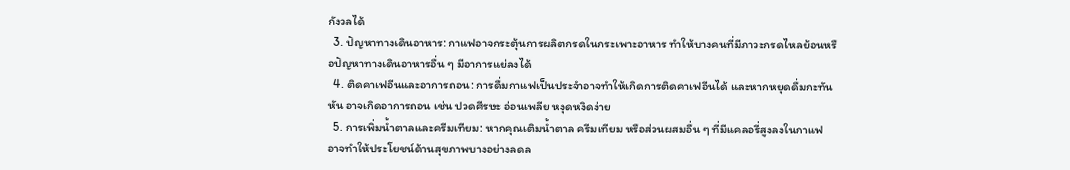กังวลได้
  3. ปัญหาทางเดินอาหาร: กาแฟอาจกระตุ้นการผลิตกรดในกระเพาะอาหาร ทำให้บางคนที่มีภาวะกรดไหลย้อนหรือปัญหาทางเดินอาหารอื่น ๆ มีอาการแย่ลงได้
  4. ติดคาเฟอีนและอาการถอน: การดื่มกาแฟเป็นประจำอาจทำให้เกิดการติดคาเฟอีนได้ และหากหยุดดื่มกะทันหัน อาจเกิดอาการถอน เช่น ปวดศีรษะ อ่อนเพลีย หงุดหงิดง่าย
  5. การเพิ่มน้ำตาลและครีมเทียม: หากคุณเติมน้ำตาล ครีมเทียม หรือส่วนผสมอื่น ๆ ที่มีแคลอรี่สูงลงในกาแฟ อาจทำให้ประโยชน์ด้านสุขภาพบางอย่างลดล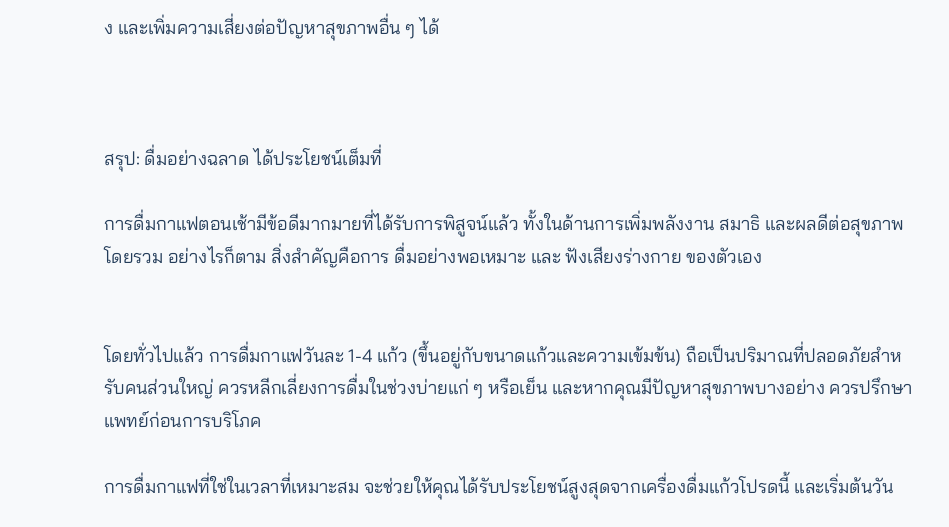ง และเพิ่มความเสี่ยงต่อปัญหาสุขภาพอื่น ๆ ได้



สรุป: ดื่มอย่างฉลาด ได้ประโยชน์เต็มที่

การดื่มกาแฟตอนเช้ามีข้อดีมากมายที่ได้รับการพิสูจน์แล้ว ทั้งในด้านการเพิ่มพลังงาน สมาธิ และผลดีต่อสุขภาพโดยรวม อย่างไรก็ตาม สิ่งสำคัญคือการ ดื่มอย่างพอเหมาะ และ ฟังเสียงร่างกาย ของตัวเอง


โดยทั่วไปแล้ว การดื่มกาแฟวันละ 1-4 แก้ว (ขึ้นอยู่กับขนาดแก้วและความเข้มข้น) ถือเป็นปริมาณที่ปลอดภัยสำหรับคนส่วนใหญ่ ควรหลีกเลี่ยงการดื่มในช่วงบ่ายแก่ ๆ หรือเย็น และหากคุณมีปัญหาสุขภาพบางอย่าง ควรปรึกษาแพทย์ก่อนการบริโภค

การดื่มกาแฟที่ใช่ในเวลาที่เหมาะสม จะช่วยให้คุณได้รับประโยชน์สูงสุดจากเครื่องดื่มแก้วโปรดนี้ และเริ่มต้นวัน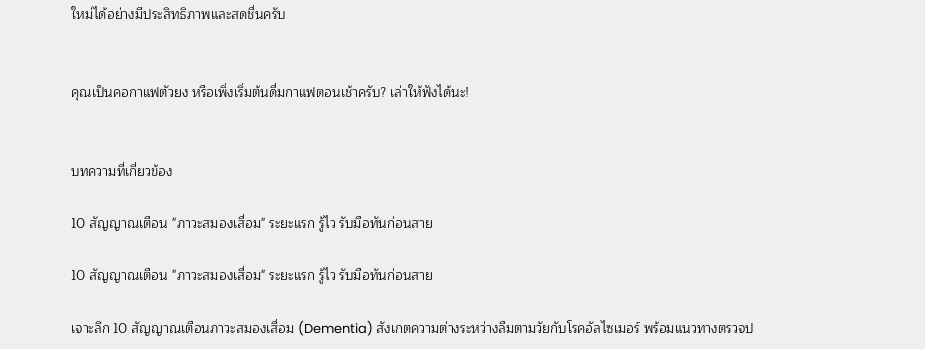ใหม่ได้อย่างมีประสิทธิภาพและสดชื่นครับ


คุณเป็นคอกาแฟตัวยง หรือเพิ่งเริ่มต้นดื่มกาแฟตอนเช้าครับ? เล่าให้ฟังได้นะ!


บทความที่เกี่ยวข้อง

10 สัญญาณเตือน "ภาวะสมองเสื่อม" ระยะแรก รู้ไว รับมือทันก่อนสาย

10 สัญญาณเตือน "ภาวะสมองเสื่อม" ระยะแรก รู้ไว รับมือทันก่อนสาย

เจาะลึก 10 สัญญาณเตือนภาวะสมองเสื่อม (Dementia) สังเกตความต่างระหว่างลืมตามวัยกับโรคอัลไซเมอร์ พร้อมแนวทางตรวจป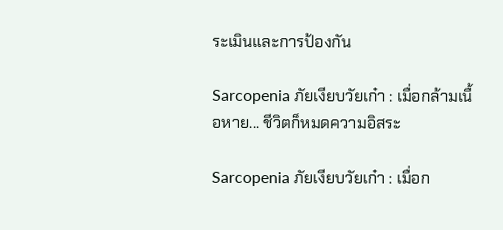ระเมินและการป้องกัน

Sarcopenia ภัยเงียบวัยเก๋า : เมื่อกล้ามเนื้อหาย... ชีวิตก็หมดความอิสระ

Sarcopenia ภัยเงียบวัยเก๋า : เมื่อก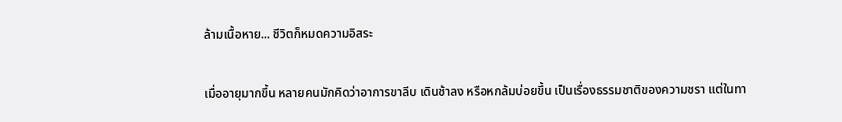ล้ามเนื้อหาย... ชีวิตก็หมดความอิสระ

เมื่ออายุมากขึ้น หลายคนมักคิดว่าอาการขาลีบ เดินช้าลง หรือหกล้มบ่อยขึ้น เป็นเรื่องธรรมชาติของความชรา แต่ในทา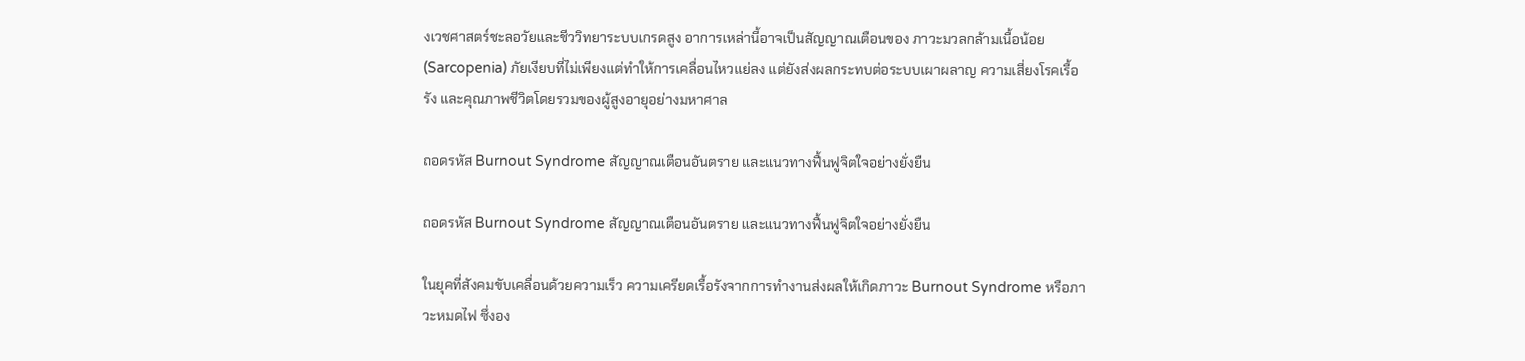งเวชศาสตร์ชะลอวัยและชีววิทยาระบบเกรดสูง อาการเหล่านี้อาจเป็นสัญญาณเตือนของ ภาวะมวลกล้ามเนื้อน้อย (Sarcopenia) ภัยเงียบที่ไม่เพียงแต่ทำให้การเคลื่อนไหวแย่ลง แต่ยังส่งผลกระทบต่อระบบเผาผลาญ ความเสี่ยงโรคเรื้อรัง และคุณภาพชีวิตโดยรวมของผู้สูงอายุอย่างมหาศาล

ถอดรหัส Burnout Syndrome สัญญาณเตือนอันตราย และแนวทางฟื้นฟูจิตใจอย่างยั่งยืน

ถอดรหัส Burnout Syndrome สัญญาณเตือนอันตราย และแนวทางฟื้นฟูจิตใจอย่างยั่งยืน

ในยุคที่สังคมขับเคลื่อนด้วยความเร็ว ความเครียดเรื้อรังจากการทำงานส่งผลให้เกิดภาวะ Burnout Syndrome หรือภาวะหมดไฟ ซึ่งอง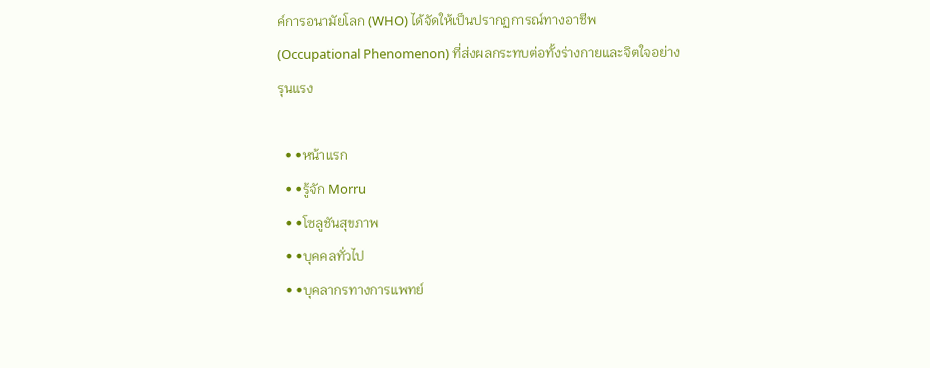ค์การอนามัยโลก (WHO) ได้จัดให้เป็นปรากฏการณ์ทางอาชีพ (Occupational Phenomenon) ที่ส่งผลกระทบต่อทั้งร่างกายและจิตใจอย่างรุนแรง

  • •หน้าแรก
  • •รู้จัก Morru
  • •โซลูชันสุขภาพ
  • •บุคคลทั่วไป
  • •บุคลากรทางการแพทย์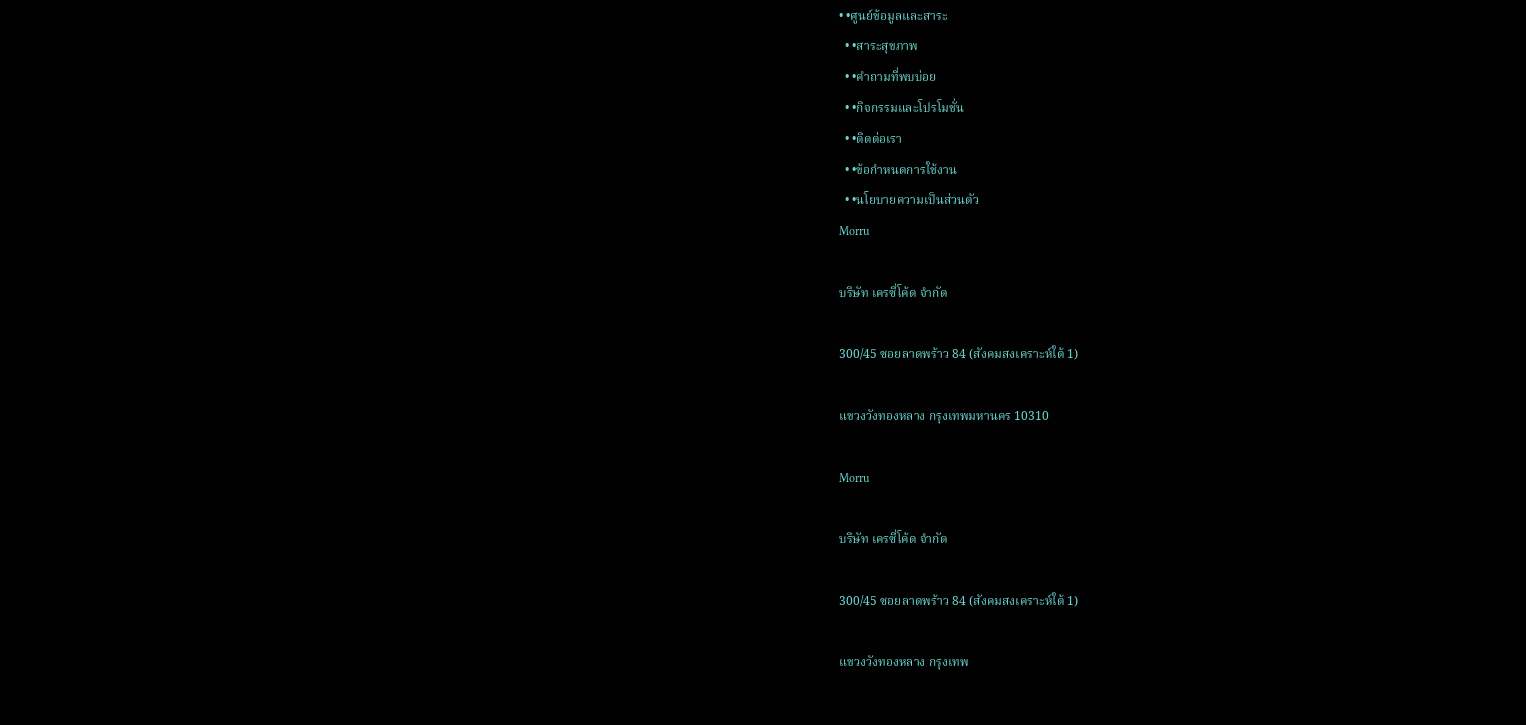• •ศูนย์ข้อมูลและสาระ
  • •สาระสุขภาพ
  • •คำถามที่พบบ่อย
  • •กิจกรรมและโปรโมชั่น
  • •ติดต่อเรา
  • •ข้อกำหนดการใช้งาน
  • •นโยบายความเป็นส่วนตัว
Morru

บริษัท เครซี่โค้ด จำกัด

300/45 ซอยลาดพร้าว 84 (สังคมสงเคราะห์ใต้ 1)

แขวงวังทองหลาง กรุงเทพมหานคร 10310

Morru

บริษัท เครซี่โค้ด จำกัด

300/45 ซอยลาดพร้าว 84 (สังคมสงเคราะห์ใต้ 1)

แขวงวังทองหลาง กรุงเทพ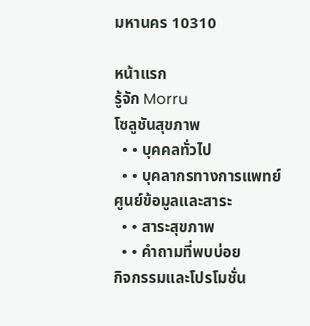มหานคร 10310

หน้าแรก
รู้จัก Morru
โซลูชันสุขภาพ
  • • บุคคลทั่วไป
  • • บุคลากรทางการแพทย์
ศูนย์ข้อมูลและสาระ
  • • สาระสุขภาพ
  • • คำถามที่พบบ่อย
กิจกรรมและโปรโมชั่น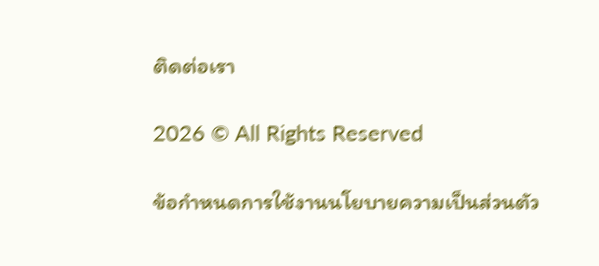ติดต่อเรา

2026 © All Rights Reserved

ข้อกำหนดการใช้งานนโยบายความเป็นส่วนตัว